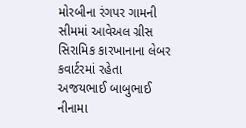મોરબીના રંગપર ગામની સીમમાં આવેઅલ ગ્રીસ સિરામિક કારખાનાના લેબર કવાર્ટરમાં રહેતા અજયભાઈ બાબુભાઈ નીનામા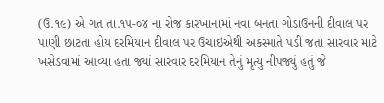(ઉ.૧૯) એ ગત તા.૧૫-૦૪ ના રોજ કારખાનામાં નવા બનતા ગોડાઉનની દીવાલ પર પાણી છાટતા હોય દરમિયાન દીવાલ પર ઉચાઇએથી અકસ્માતે પડી જતા સારવાર માટે ખસેડવામાં આવ્યા હતા જ્યાં સારવાર દરમિયાન તેનું મૃત્યુ નીપજ્યું હતું જે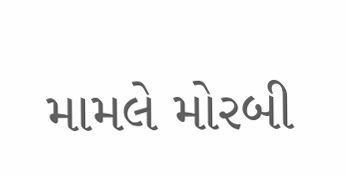મામલે મોરબી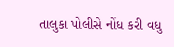તાલુકા પોલીસે નોંધ કરી વધુ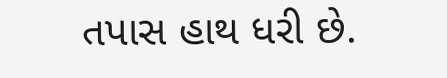તપાસ હાથ ધરી છે.